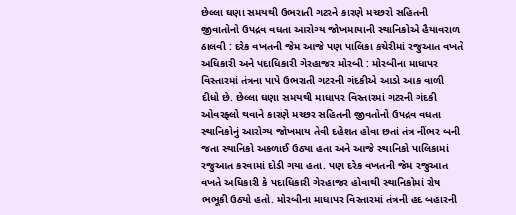છેલ્લા ઘણા સમયથી ઉભરાતી ગટરને કારણે મચ્છરો સહિતની જીવાતોનો ઉપદ્રવ વધતા આરોગ્ય જોખમાયાની સ્થાનિકોએ હૈયાવરાળ ઠાલવી : દરેક વખતની જેમ આજે પણ પાલિકા કચેરીમાં રજુઆત વખતે અધિકારી અને પદાધિકારી ગેરહાજર મોરબી : મોરબીના માધાપર વિસ્તારમાં તંત્રના પાપે ઉભરાતી ગટરની ગંદકીએ આડો આક વાળી દીધો છે. છેલ્લા ઘણા સમયથી માધાપર વિસ્તારમાં ગટરની ગંદકી ઓવરફ્લો થવાને કારણે મચ્છર સહિતની જીવતોનો ઉપદ્રવ વધતા સ્થાનિકોનું આરોગ્ય જોખમાય તેવી દહેશત હોવા છતાં તંત્ર નીંભર બની જતા સ્થાનિકો અકળાઈ ઉઠ્યા હતા અને આજે સ્થાનિકો પાલિકામાં રજુઆત કરવામાં દોડી ગયા હતા. પણ દરેક વખતની જેમ રજુઆત વખતે અધિકારી કે પદાધિકારી ગેરહાજર હોવાથી સ્થાનિકોમાં રોષ ભભૂકી ઉઠ્યો હતો. મોરબીના માધાપર વિસ્તારમાં તંત્રની હદ બહારની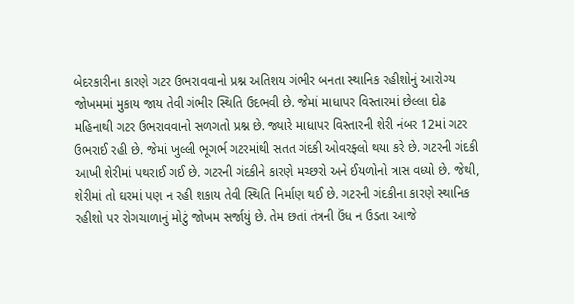બેદરકારીના કારણે ગટર ઉભરાવવાનો પ્રશ્ન અતિશય ગંભીર બનતા સ્થાનિક રહીશોનું આરોગ્ય જોખમમાં મુકાય જાય તેવી ગંભીર સ્થિતિ ઉદભવી છે. જેમાં માધાપર વિસ્તારમાં છેલ્લા દોઢ મહિનાથી ગટર ઉભરાવવાનો સળગતો પ્રશ્ન છે. જ્યારે માધાપર વિસ્તારની શેરી નંબર 12માં ગટર ઉભરાઈ રહી છે. જેમાં ખુલ્લી ભૂગર્ભ ગટરમાંથી સતત ગંદકી ઓવરફ્લો થયા કરે છે. ગટરની ગંદકી આખી શેરીમાં પથરાઈ ગઈ છે. ગટરની ગંદકીને કારણે મચ્છરો અને ઈયળોનો ત્રાસ વધ્યો છે. જેથી, શેરીમાં તો ઘરમાં પણ ન રહી શકાય તેવી સ્થિતિ નિર્માણ થઈ છે. ગટરની ગંદકીના કારણે સ્થાનિક રહીશો પર રોગચાળાનું મોટું જોખમ સર્જાયું છે. તેમ છતાં તંત્રની ઉંધ ન ઉડતા આજે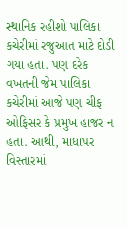સ્થાનિક રહીશો પાલિકા કચેરીમાં રજુઆત માટે દોડી ગયા હતા. પણ દરેક વખતની જેમ પાલિકા કચેરીમાં આજે પણ ચીફ ઓફિસર કે પ્રમુખ હાજર ન હતા. આથી, માધાપર વિસ્તારમાં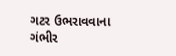ગટર ઉભરાવવાના ગંભીર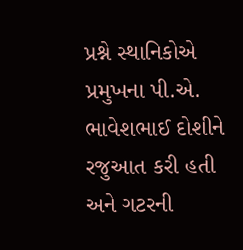પ્રશ્ને સ્થાનિકોએ પ્રમુખના પી.એ. ભાવેશભાઈ દોશીને રજુઆત કરી હતી અને ગટરની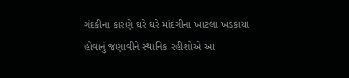ગંદકીના કારણે ઘરે ઘરે માંદગીના ખાટલા ખડકાયા હોવાનું જણાવીને સ્થાનિક રહીશોએ આ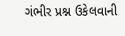ગંભીર પ્રશ્ન ઉકેલવાની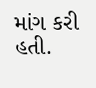માંગ કરી હતી.